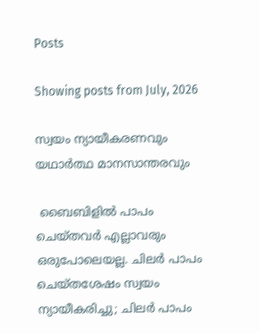Posts

Showing posts from July, 2026

സ്വയം ന്യായീകരണവും യഥാർത്ഥ മാനസാന്തരവും

 ബൈബിളിൽ പാപം ചെയ്തവർ എല്ലാവരും ഒരുപോലെയല്ല. ചിലർ പാപം ചെയ്തശേഷം സ്വയം ന്യായീകരിച്ചു; ചിലർ പാപം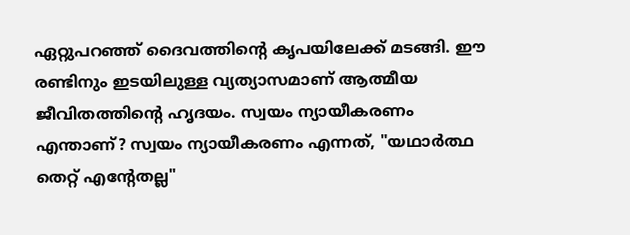ഏറ്റുപറഞ്ഞ് ദൈവത്തിന്റെ കൃപയിലേക്ക് മടങ്ങി. ഈ രണ്ടിനും ഇടയിലുള്ള വ്യത്യാസമാണ് ആത്മീയ ജീവിതത്തിന്റെ ഹൃദയം. സ്വയം ന്യായീകരണം എന്താണ്? സ്വയം ന്യായീകരണം എന്നത്, "യഥാർത്ഥ തെറ്റ് എന്റേതല്ല"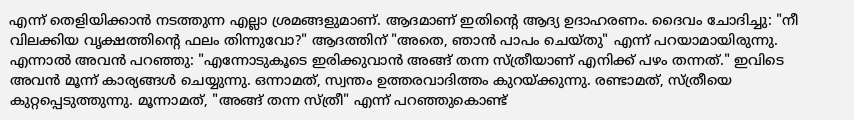എന്ന് തെളിയിക്കാൻ നടത്തുന്ന എല്ലാ ശ്രമങ്ങളുമാണ്. ആദമാണ് ഇതിന്റെ ആദ്യ ഉദാഹരണം. ദൈവം ചോദിച്ചു: "നീ വിലക്കിയ വൃക്ഷത്തിന്റെ ഫലം തിന്നുവോ?" ആദത്തിന് "അതെ, ഞാൻ പാപം ചെയ്തു" എന്ന് പറയാമായിരുന്നു. എന്നാൽ അവൻ പറഞ്ഞു: "എന്നോടുകൂടെ ഇരിക്കുവാൻ അങ്ങ് തന്ന സ്ത്രീയാണ് എനിക്ക് പഴം തന്നത്." ഇവിടെ അവൻ മൂന്ന് കാര്യങ്ങൾ ചെയ്യുന്നു. ഒന്നാമത്, സ്വന്തം ഉത്തരവാദിത്തം കുറയ്ക്കുന്നു. രണ്ടാമത്, സ്ത്രീയെ കുറ്റപ്പെടുത്തുന്നു. മൂന്നാമത്, "അങ്ങ് തന്ന സ്ത്രീ" എന്ന് പറഞ്ഞുകൊണ്ട്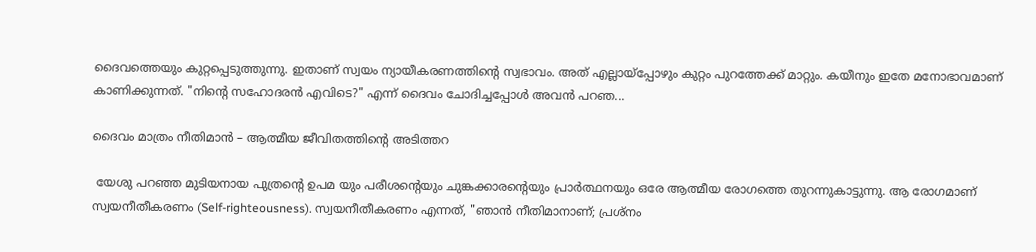ദൈവത്തെയും കുറ്റപ്പെടുത്തുന്നു. ഇതാണ് സ്വയം ന്യായീകരണത്തിന്റെ സ്വഭാവം. അത് എല്ലായ്പ്പോഴും കുറ്റം പുറത്തേക്ക് മാറ്റും. കയീനും ഇതേ മനോഭാവമാണ് കാണിക്കുന്നത്. "നിന്റെ സഹോദരൻ എവിടെ?" എന്ന് ദൈവം ചോദിച്ചപ്പോൾ അവൻ പറഞ...

ദൈവം മാത്രം നീതിമാൻ – ആത്മീയ ജീവിതത്തിന്റെ അടിത്തറ

 യേശു പറഞ്ഞ മുടിയനായ പുത്രന്റെ ഉപമ യും പരീശന്റെയും ചുങ്കക്കാരന്റെയും പ്രാർത്ഥനയും ഒരേ ആത്മീയ രോഗത്തെ തുറന്നുകാട്ടുന്നു. ആ രോഗമാണ് സ്വയനീതീകരണം (Self-righteousness). സ്വയനീതീകരണം എന്നത്, "ഞാൻ നീതിമാനാണ്; പ്രശ്നം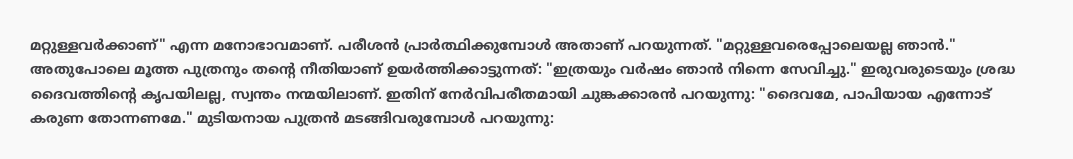മറ്റുള്ളവർക്കാണ്" എന്ന മനോഭാവമാണ്. പരീശൻ പ്രാർത്ഥിക്കുമ്പോൾ അതാണ് പറയുന്നത്. "മറ്റുള്ളവരെപ്പോലെയല്ല ഞാൻ." അതുപോലെ മൂത്ത പുത്രനും തന്റെ നീതിയാണ് ഉയർത്തിക്കാട്ടുന്നത്: "ഇത്രയും വർഷം ഞാൻ നിന്നെ സേവിച്ചു." ഇരുവരുടെയും ശ്രദ്ധ ദൈവത്തിന്റെ കൃപയിലല്ല, സ്വന്തം നന്മയിലാണ്. ഇതിന് നേർവിപരീതമായി ചുങ്കക്കാരൻ പറയുന്നു: "ദൈവമേ, പാപിയായ എന്നോട് കരുണ തോന്നണമേ." മുടിയനായ പുത്രൻ മടങ്ങിവരുമ്പോൾ പറയുന്നു: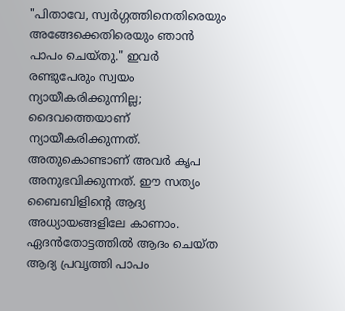"പിതാവേ, സ്വർഗ്ഗത്തിനെതിരെയും അങ്ങേക്കെതിരെയും ഞാൻ പാപം ചെയ്തു." ഇവർ രണ്ടുപേരും സ്വയം ന്യായീകരിക്കുന്നില്ല; ദൈവത്തെയാണ് ന്യായീകരിക്കുന്നത്. അതുകൊണ്ടാണ് അവർ കൃപ അനുഭവിക്കുന്നത്. ഈ സത്യം ബൈബിളിന്റെ ആദ്യ അധ്യായങ്ങളിലേ കാണാം. ഏദൻതോട്ടത്തിൽ ആദം ചെയ്ത ആദ്യ പ്രവൃത്തി പാപം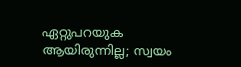ഏറ്റുപറയുക ആയിരുന്നില്ല; സ്വയം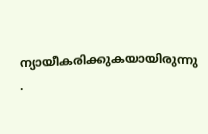ന്യായീകരിക്കുകയായിരുന്നു .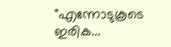"എന്നോടുകൂടെ ഇരിക...